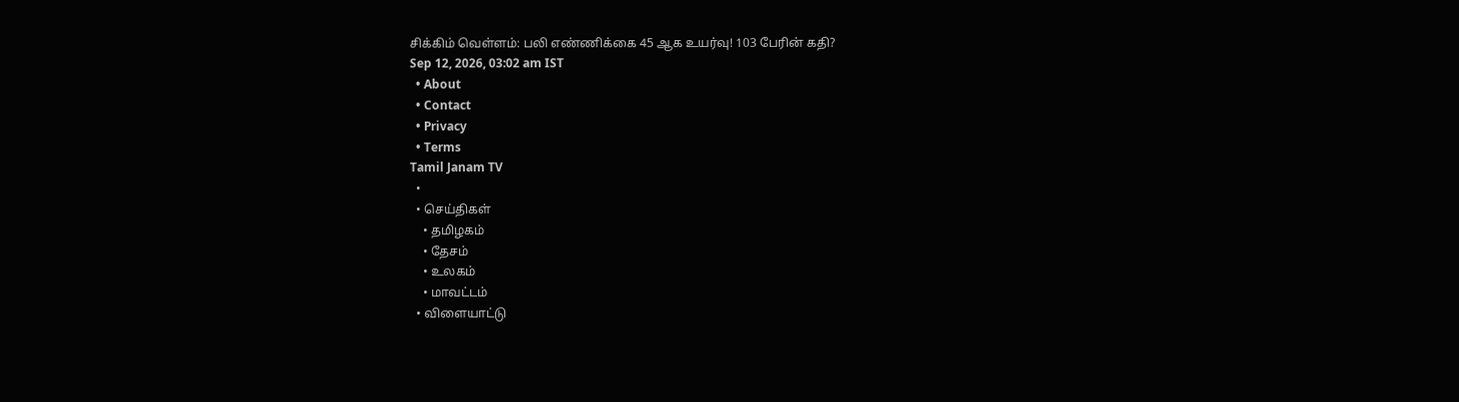சிக்கிம் வெள்ளம்: பலி எண்ணிக்கை 45 ஆக உயர்வு! 103 பேரின் கதி?
Sep 12, 2026, 03:02 am IST
  • About
  • Contact
  • Privacy
  • Terms
Tamil Janam TV
  •
  • செய்திகள்
    • தமிழகம்
    • தேசம்
    • உலகம்
    • மாவட்டம்
  • விளையாட்டு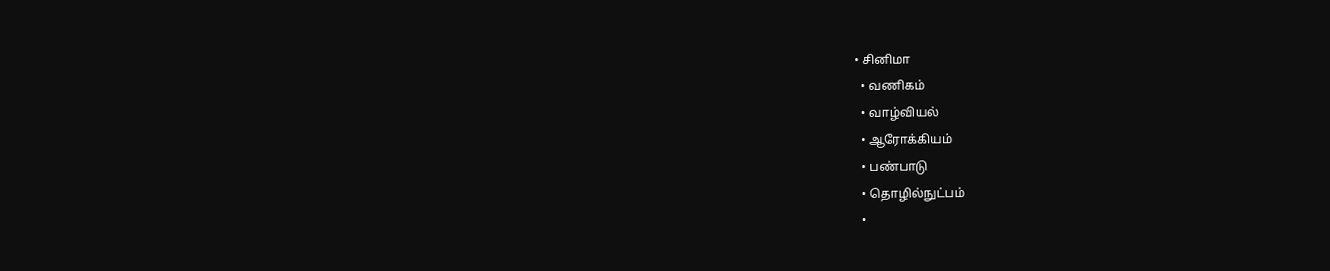• சினிமா
  • வணிகம்
  • வாழ்வியல்
  • ஆரோக்கியம்
  • பண்பாடு
  • தொழில்நுட்பம்
  •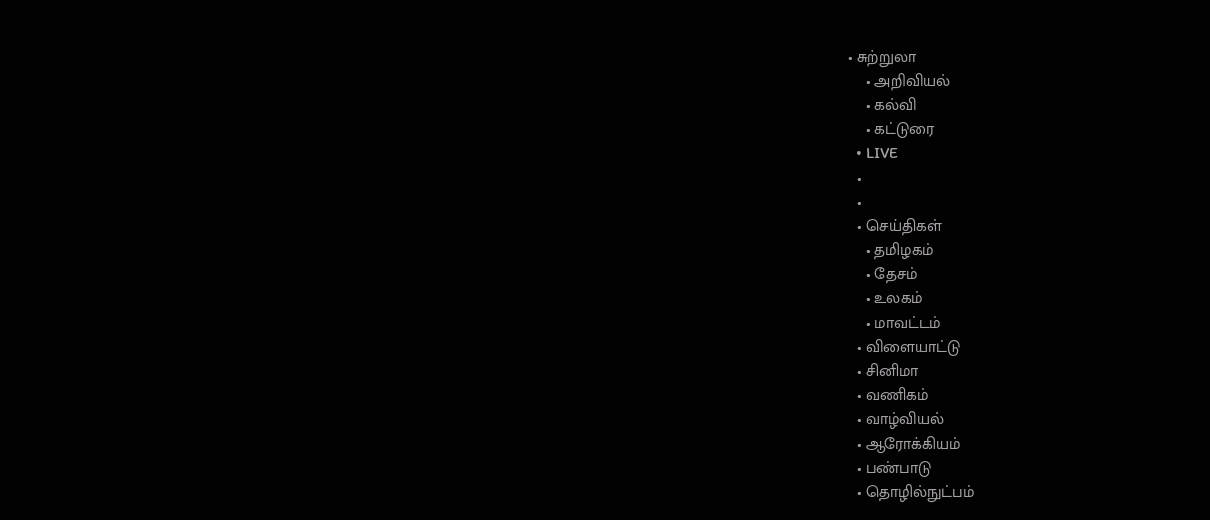• சுற்றுலா
    • அறிவியல்
    • கல்வி
    • கட்டுரை
  • LIVE
  •
  •
  • செய்திகள்
    • தமிழகம்
    • தேசம்
    • உலகம்
    • மாவட்டம்
  • விளையாட்டு
  • சினிமா
  • வணிகம்
  • வாழ்வியல்
  • ஆரோக்கியம்
  • பண்பாடு
  • தொழில்நுட்பம்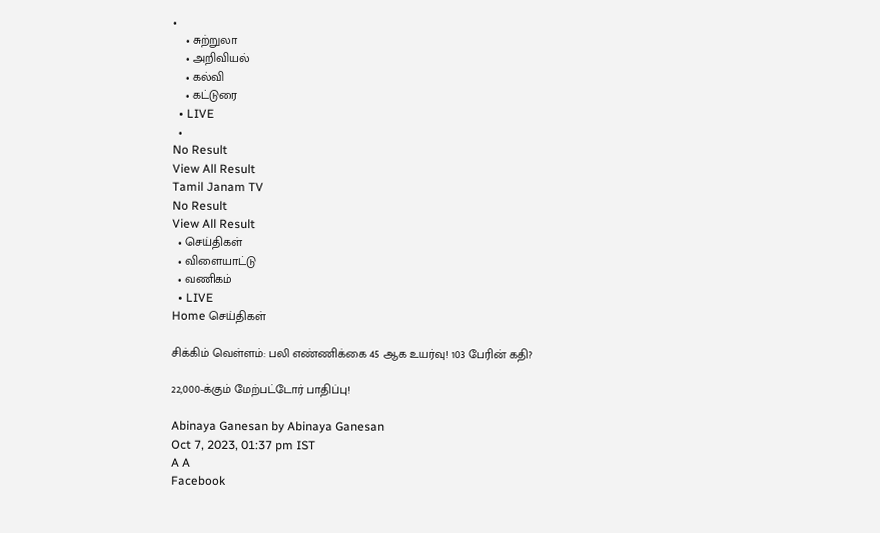•
    • சுற்றுலா
    • அறிவியல்
    • கல்வி
    • கட்டுரை
  • LIVE
  •
No Result
View All Result
Tamil Janam TV
No Result
View All Result
  • செய்திகள்
  • விளையாட்டு
  • வணிகம்
  • LIVE
Home செய்திகள்

சிக்கிம் வெள்ளம்: பலி எண்ணிக்கை 45 ஆக உயர்வு! 103 பேரின் கதி?

22,000-க்கும் மேற்பட்டோர் பாதிப்பு!

Abinaya Ganesan by Abinaya Ganesan
Oct 7, 2023, 01:37 pm IST
A A
Facebook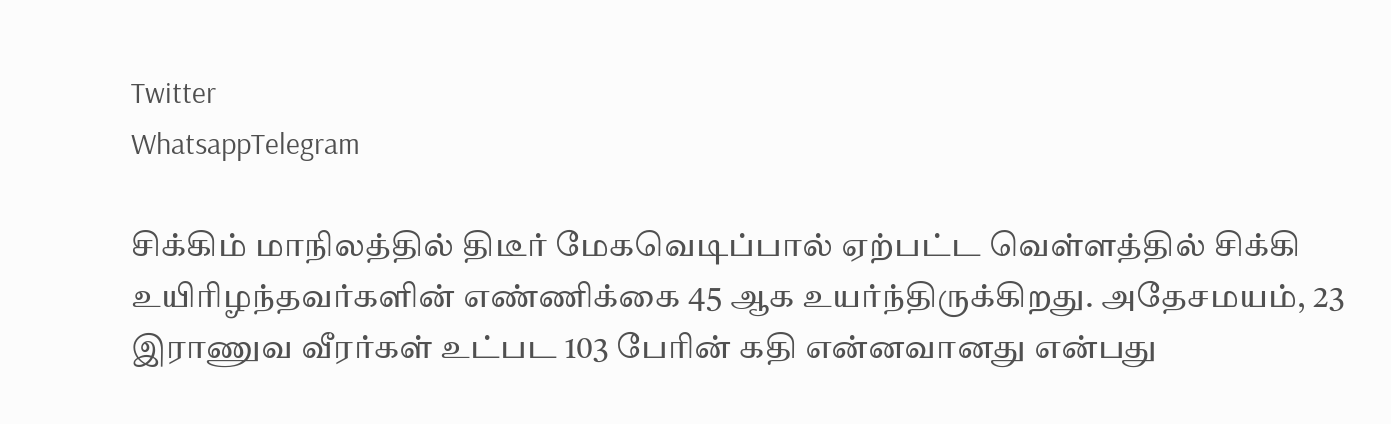Twitter
WhatsappTelegram

சிக்கிம் மாநிலத்தில் திடீர் மேகவெடிப்பால் ஏற்பட்ட வெள்ளத்தில் சிக்கி உயிரிழந்தவர்களின் எண்ணிக்கை 45 ஆக உயர்ந்திருக்கிறது. அதேசமயம், 23 இராணுவ வீரர்கள் உட்பட 103 பேரின் கதி என்னவானது என்பது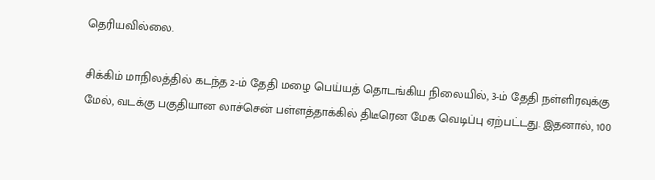தெரியவில்லை.

சிக்கிம் மாநிலத்தில் கடந்த 2-ம் தேதி மழை பெய்யத் தொடங்கிய நிலையில், 3-ம் தேதி நள்ளிரவுக்கு மேல், வடக்கு பகுதியான லாச்சென் பள்ளத்தாக்கில் திடீரென மேக வெடிப்பு ஏற்பட்டது. இதனால், 100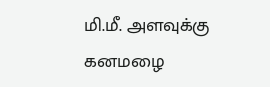மி.மீ. அளவுக்கு கனமழை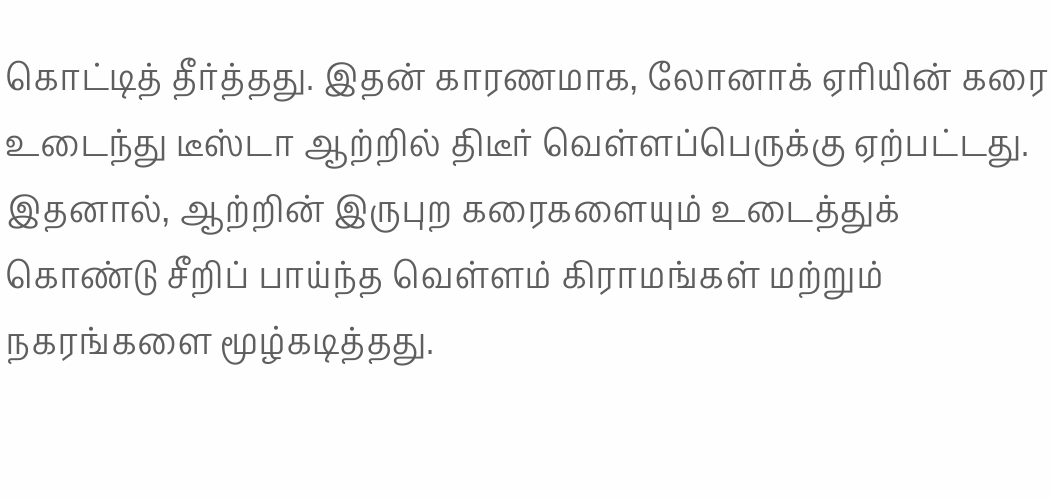கொட்டித் தீர்த்தது. இதன் காரணமாக, லோனாக் ஏரியின் கரை உடைந்து டீஸ்டா ஆற்றில் திடீர் வெள்ளப்பெருக்கு ஏற்பட்டது. இதனால், ஆற்றின் இருபுற கரைகளையும் உடைத்துக் கொண்டு சீறிப் பாய்ந்த வெள்ளம் கிராமங்கள் மற்றும் நகரங்களை மூழ்கடித்தது.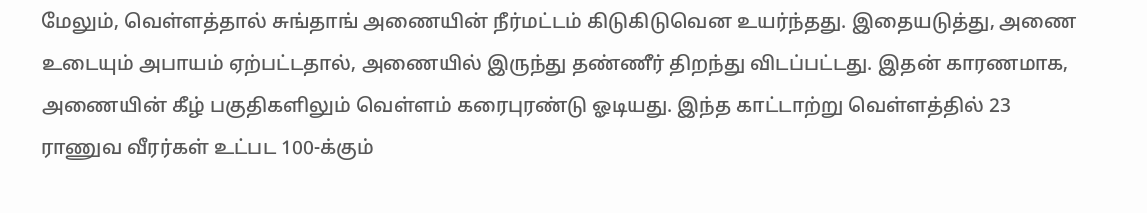மேலும், வெள்ளத்தால் சுங்தாங் அணையின் நீர்மட்டம் கிடுகிடுவென உயர்ந்தது. இதையடுத்து, அணை உடையும் அபாயம் ஏற்பட்டதால், அணையில் இருந்து தண்ணீர் திறந்து விடப்பட்டது. இதன் காரணமாக, அணையின் கீழ் பகுதிகளிலும் வெள்ளம் கரைபுரண்டு ஓடியது. இந்த காட்டாற்று வெள்ளத்தில் 23 ராணுவ வீரர்கள் உட்பட 100-க்கும்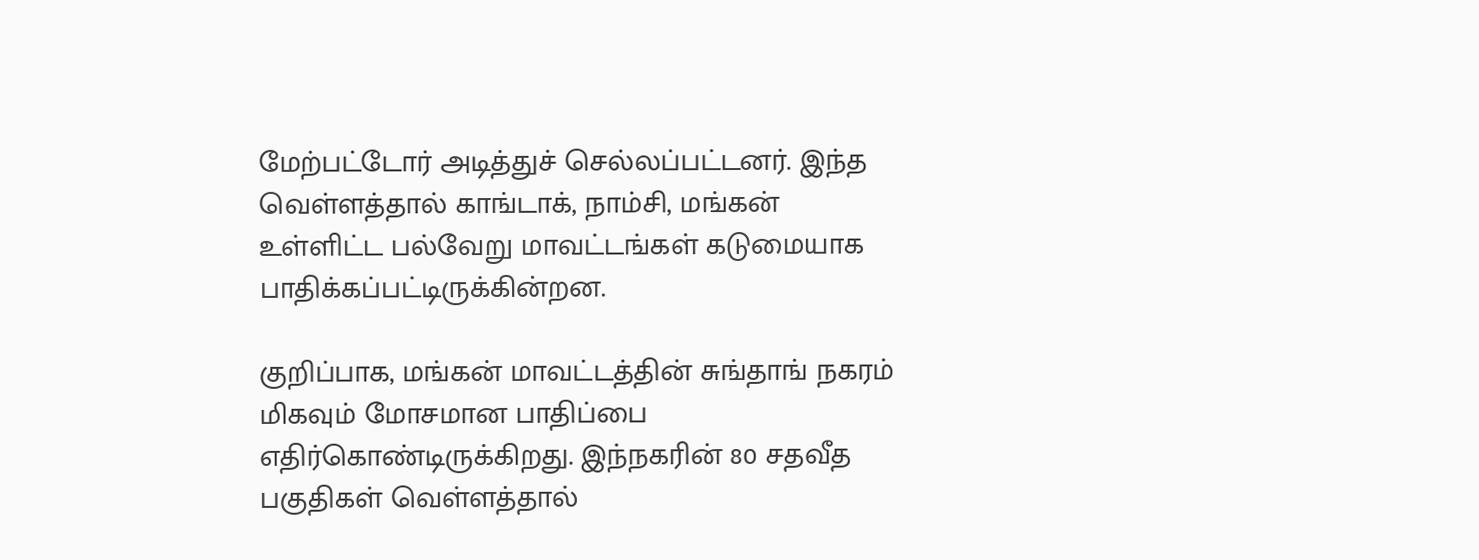மேற்பட்டோர் அடித்துச் செல்லப்பட்டனர். இந்த வெள்ளத்தால் காங்டாக், நாம்சி, மங்கன் உள்ளிட்ட பல்வேறு மாவட்டங்கள் கடுமையாக பாதிக்கப்பட்டிருக்கின்றன.

குறிப்பாக, மங்கன் மாவட்டத்தின் சுங்தாங் நகரம் மிகவும் மோசமான பாதிப்பை எதிர்கொண்டிருக்கிறது. இந்நகரின் 80 சதவீத பகுதிகள் வெள்ளத்தால்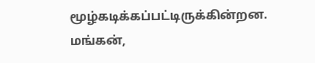மூழ்கடிக்கப்பட்டிருக்கின்றன. மங்கன்,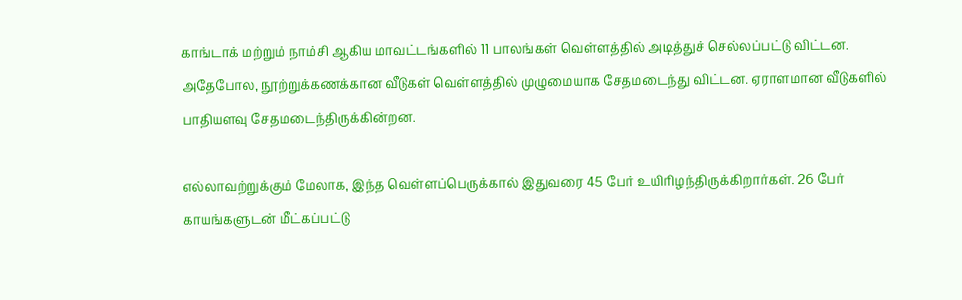காங்டாக் மற்றும் நாம்சி ஆகிய மாவட்டங்களில் 11 பாலங்கள் வெள்ளத்தில் அடித்துச் செல்லப்பட்டு விட்டன. அதேபோல, நூற்றுக்கணக்கான வீடுகள் வெள்ளத்தில் முழுமையாக சேதமடைந்து விட்டன. ஏராளமான வீடுகளில் பாதியளவு சேதமடைந்திருக்கின்றன.

எல்லாவற்றுக்கும் மேலாக, இந்த வெள்ளப்பெருக்கால் இதுவரை 45 பேர் உயிரிழந்திருக்கிறார்கள். 26 பேர் காயங்களுடன் மீட்கப்பட்டு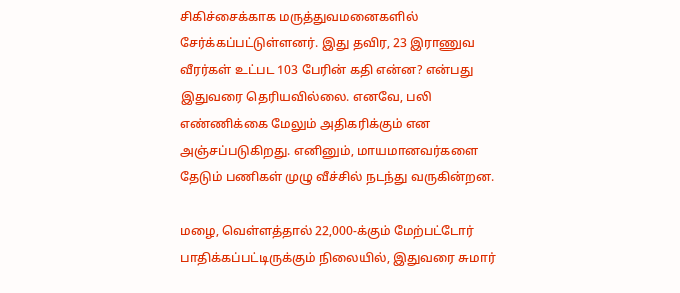சிகிச்சைக்காக மருத்துவமனைகளில் சேர்க்கப்பட்டுள்ளனர். இது தவிர, 23 இராணுவ வீரர்கள் உட்பட 103 பேரின் கதி என்ன? என்பது இதுவரை தெரியவில்லை. எனவே, பலி எண்ணிக்கை மேலும் அதிகரிக்கும் என அஞ்சப்படுகிறது. எனினும், மாயமானவர்களை தேடும் பணிகள் முழு வீச்சில் நடந்து வருகின்றன.

மழை, வெள்ளத்தால் 22,000-க்கும் மேற்பட்டோர் பாதிக்கப்பட்டிருக்கும் நிலையில், இதுவரை சுமார்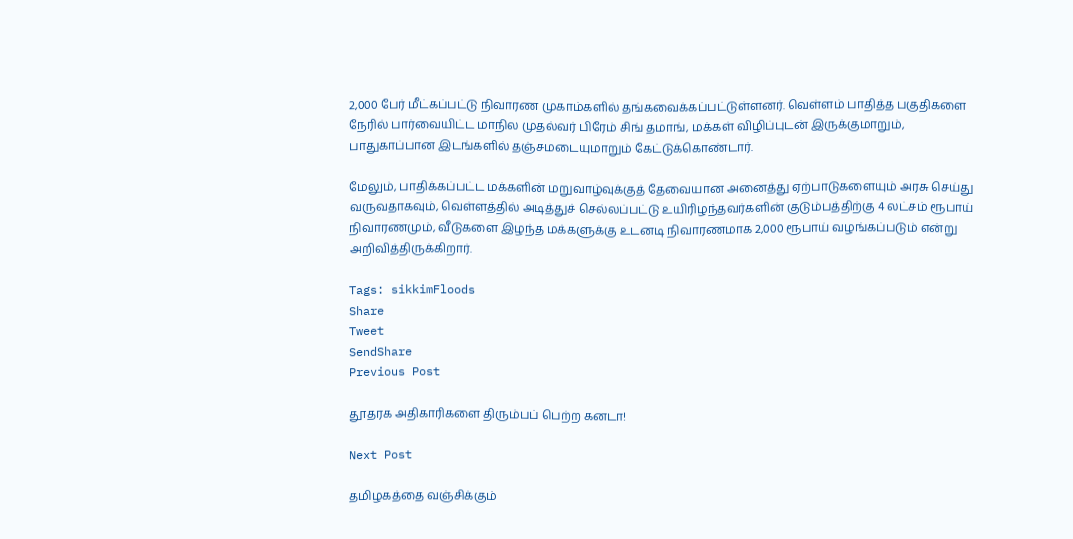2,000 பேர் மீட்கப்பட்டு நிவாரண முகாம்களில் தங்கவைக்கப்பட்டுள்ளனர். வெள்ளம் பாதித்த பகுதிகளை நேரில் பார்வையிட்ட மாநில முதல்வர் பிரேம் சிங் தமாங், மக்கள் விழிப்புடன் இருக்குமாறும், பாதுகாப்பான இடங்களில் தஞ்சமடையுமாறும் கேட்டுக்கொண்டார்.

மேலும், பாதிக்கப்பட்ட மக்களின் மறுவாழ்வுக்குத் தேவையான அனைத்து ஏற்பாடுகளையும் அரசு செய்து வருவதாகவும், வெள்ளத்தில் அடித்துச் செல்லப்பட்டு உயிரிழந்தவர்களின் குடும்பத்திற்கு 4 லட்சம் ரூபாய் நிவாரணமும், வீடுகளை இழந்த மக்களுக்கு உடனடி நிவாரணமாக 2,000 ரூபாய் வழங்கப்படும் என்று அறிவித்திருக்கிறார்.

Tags: sikkimFloods
Share
Tweet
SendShare
Previous Post

தூதரக அதிகாரிகளை திரும்பப் பெற்ற கனடா!

Next Post

தமிழகத்தை வஞ்சிக்கும்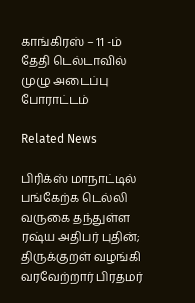காங்கிரஸ் – 11 -ம் தேதி டெல்டாவில் முழு அடைப்பு போராட்டம்

Related News

பிரிக்ஸ் மாநாட்டில் பங்கேற்க டெல்லி வருகை தந்துள்ள ரஷ்ய அதிபர் புதின்; திருக்குறள் வழங்கி வரவேற்றார் பிரதமர்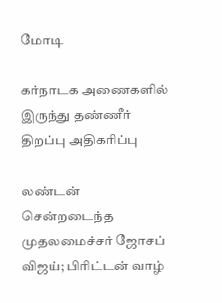மோடி

கர்நாடக அணைகளில் இருந்து தண்ணீர் திறப்பு அதிகரிப்பு

லண்டன் சென்றடைந்த முதலமைச்சர் ஜோசப் விஜய்; பிரிட்டன் வாழ்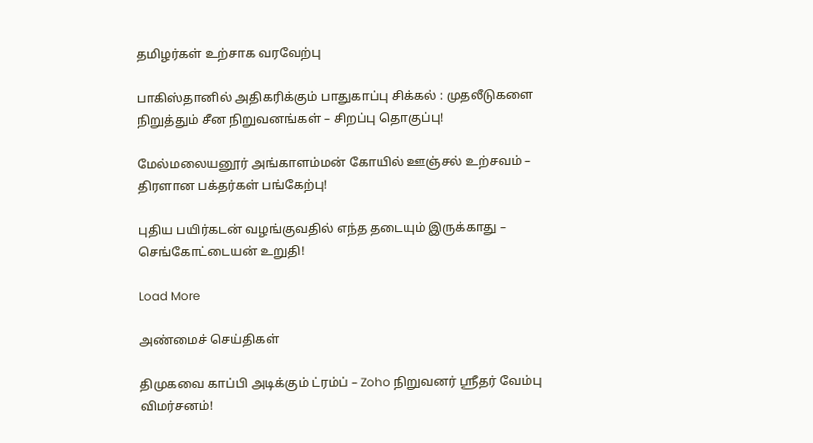தமிழர்கள் உற்சாக வரவேற்பு

பாகிஸ்தானில் அதிகரிக்கும் பாதுகாப்பு சிக்கல் : முதலீடுகளை நிறுத்தும் சீன நிறுவனங்கள் – சிறப்பு தொகுப்பு!

மேல்மலையனூர் அங்காளம்மன் கோயில் ஊஞ்சல் உற்சவம் – திரளான பக்தர்கள் பங்கேற்பு!

புதிய பயிர்கடன் வழங்குவதில் எந்த தடையும் இருக்காது – செங்கோட்டையன் உறுதி!

Load More

அண்மைச் செய்திகள்

திமுகவை காப்பி அடிக்கும் ட்ரம்ப் – Zoho நிறுவனர் ஸ்ரீதர் வேம்பு விமர்சனம்!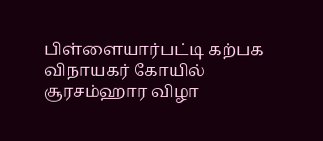பிள்ளையார்பட்டி கற்பக விநாயகர் கோயில் சூரசம்ஹார விழா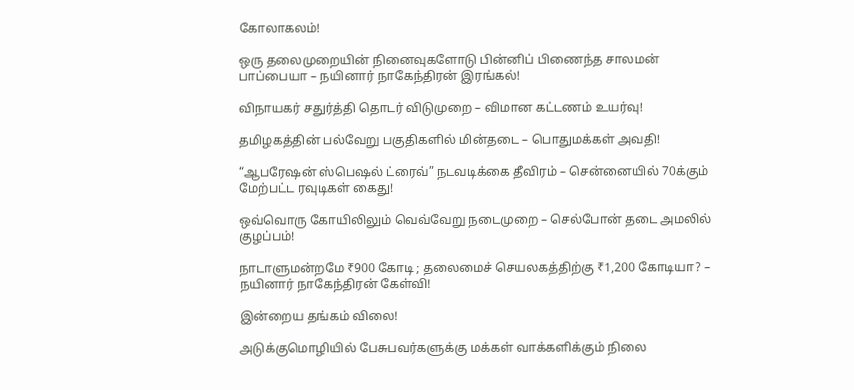கோலாகலம்!

ஒரு தலைமுறையின் நினைவுகளோடு பின்னிப் பிணைந்த சாலமன் பாப்பையா – நயினார் நாகேந்திரன் இரங்கல்!

விநாயகர் சதுர்த்தி தொடர் விடுமுறை – விமான கட்டணம் உயர்வு!

தமிழகத்தின் பல்வேறு பகுதிகளில் மின்தடை – பொதுமக்கள் அவதி!

“ஆபரேஷன் ஸ்பெஷல் ட்ரைவ்” நடவடிக்கை தீவிரம் – சென்னையில் 70க்கும் மேற்பட்ட ரவுடிகள் கைது!

ஒவ்வொரு கோயிலிலும் வெவ்வேறு நடைமுறை – செல்போன் தடை அமலில் குழப்பம்!

நாடாளுமன்றமே ₹900 கோடி ; தலைமைச் செயலகத்திற்கு ₹1,200 கோடியா? – நயினார் நாகேந்திரன் கேள்வி!

இன்றைய தங்கம் விலை!

அடுக்குமொழியில் பேசுபவர்களுக்கு மக்கள் வாக்களிக்கும் நிலை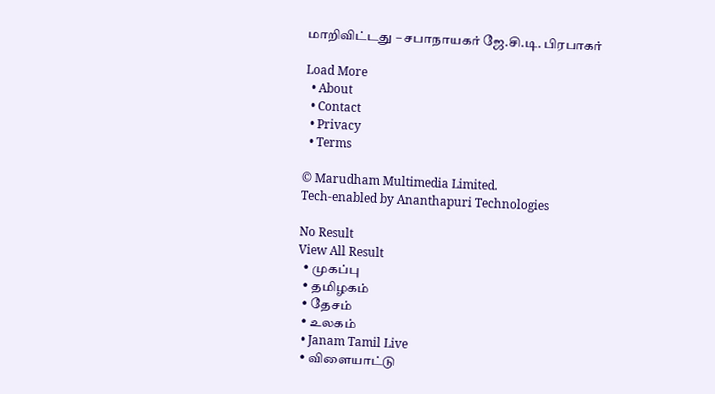மாறிவிட்டது – சபாநாயகர் ஜே.சி.டி. பிரபாகர்

Load More
  • About
  • Contact
  • Privacy
  • Terms

© Marudham Multimedia Limited.
Tech-enabled by Ananthapuri Technologies

No Result
View All Result
  • முகப்பு
  • தமிழகம்
  • தேசம்
  • உலகம்
  • Janam Tamil Live
  • விளையாட்டு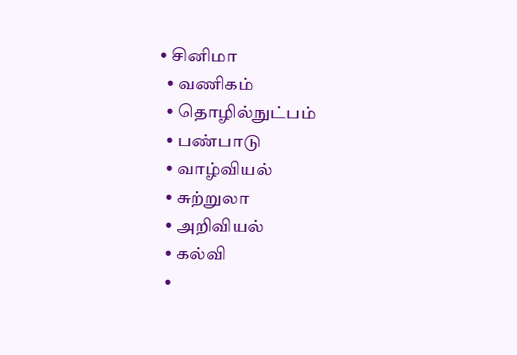• சினிமா
  • வணிகம்
  • தொழில்நுட்பம்
  • பண்பாடு
  • வாழ்வியல்
  • சுற்றுலா
  • அறிவியல்
  • கல்வி
  •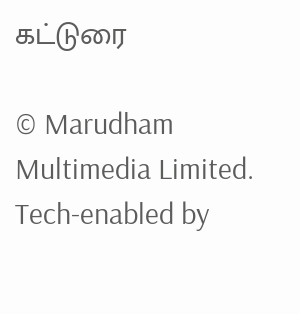கட்டுரை

© Marudham Multimedia Limited.
Tech-enabled by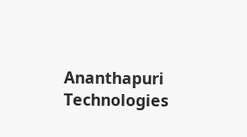Ananthapuri Technologies